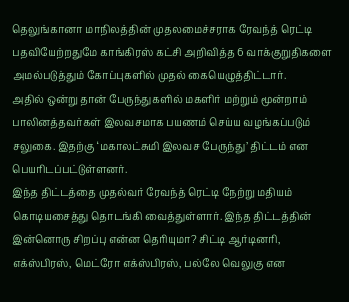தெலுங்கானா மாநிலத்தின் முதலமைச்சராக ரேவந்த் ரெட்டி பதவியேற்றதுமே காங்கிரஸ் கட்சி அறிவித்த 6 வாக்குறுதிகளை அமல்படுத்தும் கோப்புகளில் முதல் கையெழுத்திட்டார்.
அதில் ஒன்று தான் பேருந்துகளில் மகளிர் மற்றும் மூன்றாம் பாலினத்தவர்கள் இலவசமாக பயணம் செய்ய வழங்கப்படும் சலுகை. இதற்கு ‘மகாலட்சுமி இலவச பேருந்து’ திட்டம் என பெயரிடப்பட்டுள்ளனர்.
இந்த திட்டத்தை முதல்வர் ரேவந்த் ரெட்டி நேற்று மதியம் கொடியசைத்து தொடங்கி வைத்துள்ளார். இந்த திட்டத்தின் இன்னொரு சிறப்பு என்ன தெரியுமா? சிட்டி ஆர்டினரி, எக்ஸ்பிரஸ், மெட்ரோ எக்ஸ்பிரஸ், பல்லே வெலுகு என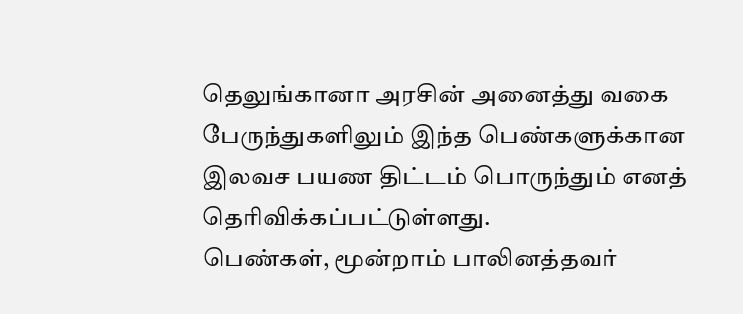தெலுங்கானா அரசின் அனைத்து வகை பேருந்துகளிலும் இந்த பெண்களுக்கான இலவச பயண திட்டம் பொருந்தும் எனத் தெரிவிக்கப்பட்டுள்ளது.
பெண்கள், மூன்றாம் பாலினத்தவர்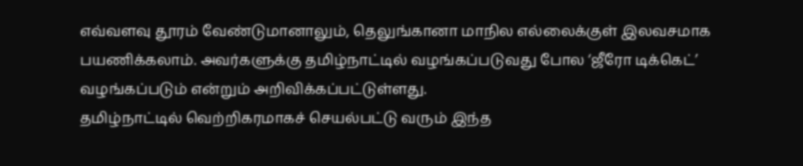எவ்வளவு தூரம் வேண்டுமானாலும், தெலுங்கானா மாநில எல்லைக்குள் இலவசமாக பயணிக்கலாம். அவர்களுக்கு தமிழ்நாட்டில் வழங்கப்படுவது போல ‘ஜீரோ டிக்கெட்’ வழங்கப்படும் என்றும் அறிவிக்கப்பட்டுள்ளது.
தமிழ்நாட்டில் வெற்றிகரமாகச் செயல்பட்டு வரும் இந்த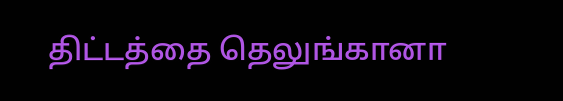திட்டத்தை தெலுங்கானா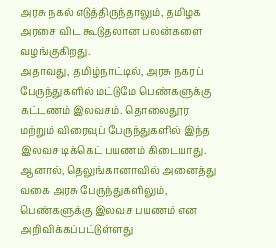அரசு நகல் எடுத்திருந்தாலும், தமிழக அரசை விட கூடுதலான பலன்களை வழங்குகிறது.
அதாவது, தமிழ்நாட்டில், அரசு நகரப் பேருந்துகளில் மட்டுமே பெண்களுக்கு கட்டணம் இலவசம். தொலைதூர மற்றும் விரைவுப் பேருந்துகளில் இந்த இலவச டிக்கெட் பயணம் கிடையாது. ஆனால், தெலுங்கானாவில் அனைத்து வகை அரசு பேருந்துகளிலும், பெண்களுக்கு இலவச பயணம் என அறிவிக்கப்பட்டுள்ளது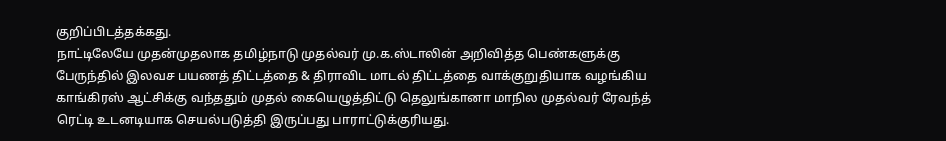குறிப்பிடத்தக்கது.
நாட்டிலேயே முதன்முதலாக தமிழ்நாடு முதல்வர் மு.க.ஸ்டாலின் அறிவித்த பெண்களுக்கு பேருந்தில் இலவச பயணத் திட்டத்தை & திராவிட மாடல் திட்டத்தை வாக்குறுதியாக வழங்கிய காங்கிரஸ் ஆட்சிக்கு வந்ததும் முதல் கையெழுத்திட்டு தெலுங்கானா மாநில முதல்வர் ரேவந்த் ரெட்டி உடனடியாக செயல்படுத்தி இருப்பது பாராட்டுக்குரியது.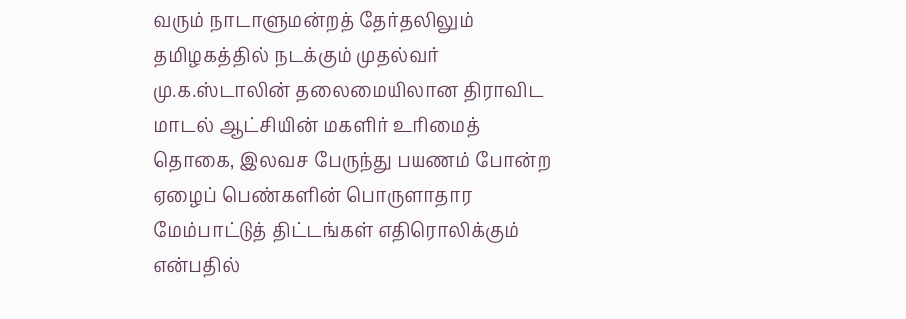வரும் நாடாளுமன்றத் தேர்தலிலும் தமிழகத்தில் நடக்கும் முதல்வர் மு.க.ஸ்டாலின் தலைமையிலான திராவிட மாடல் ஆட்சியின் மகளிர் உரிமைத் தொகை, இலவச பேருந்து பயணம் போன்ற ஏழைப் பெண்களின் பொருளாதார மேம்பாட்டுத் திட்டங்கள் எதிரொலிக்கும் என்பதில்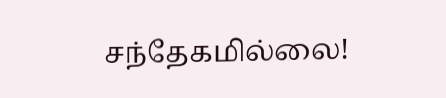சந்தேகமில்லை!